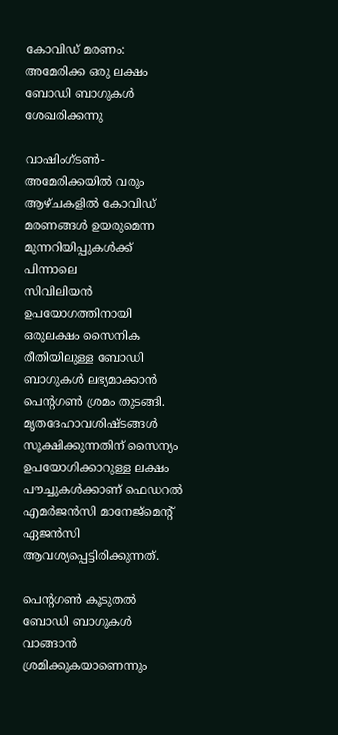കോവിഡ് മരണം: അമേരിക്ക ഒരു ലക്ഷം ബോഡി ബാഗുകള്‍ ശേഖരിക്കന്നു

വാഷിംഗ്ടണ്‍- അമേരിക്കയില്‍ വരും ആഴ്ചകളില്‍ കോവിഡ് മരണങ്ങള്‍ ഉയരുമെന്ന മുന്നറിയിപ്പുകള്‍ക്ക് പിന്നാലെ
സിവിലിയന്‍ ഉപയോഗത്തിനായി ഒരുലക്ഷം സൈനിക രീതിയിലുള്ള ബോഡി ബാഗുകള്‍ ലഭ്യമാക്കാന്‍ പെന്റഗണ്‍ ശ്രമം തുടങ്ങി. മൃതദേഹാവശിഷ്ടങ്ങള്‍ സൂക്ഷിക്കുന്നതിന് സൈന്യം ഉപയോഗിക്കാറുള്ള ലക്ഷം പൗച്ചുകള്‍ക്കാണ് ഫെഡറല്‍ എമര്‍ജന്‍സി മാനേജ്മെന്റ് ഏജന്‍സി ആവശ്യപ്പെട്ടിരിക്കുന്നത്.

പെന്റഗണ്‍ കൂടുതല്‍ ബോഡി ബാഗുകള്‍ വാങ്ങാന്‍ ശ്രമിക്കുകയാണെന്നും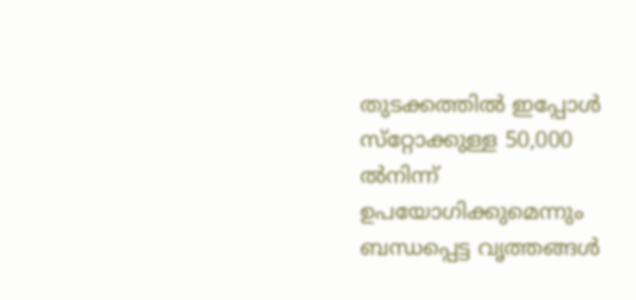തുടക്കത്തില്‍ ഇപ്പോള്‍ സ്‌റ്റോക്കുള്ള 50,000 ല്‍നിന്ന് ഉപയോഗിക്കുമെന്നും ബന്ധപ്പെട്ട വൃത്തങ്ങള്‍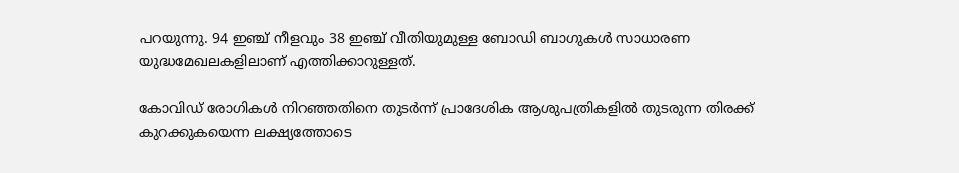പറയുന്നു. 94 ഇഞ്ച് നീളവും 38 ഇഞ്ച് വീതിയുമുള്ള ബോഡി ബാഗുകള്‍ സാധാരണ യുദ്ധമേഖലകളിലാണ് എത്തിക്കാറുള്ളത്.

കോവിഡ് രോഗികള്‍ നിറഞ്ഞതിനെ തുടര്‍ന്ന് പ്രാദേശിക ആശുപത്രികളില്‍ തുടരുന്ന തിരക്ക് കുറക്കുകയെന്ന ലക്ഷ്യത്തോടെ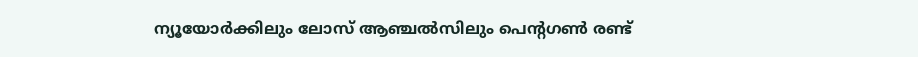ന്യൂയോര്‍ക്കിലും ലോസ് ആഞ്ചല്‍സിലും പെന്റഗണ്‍ രണ്ട്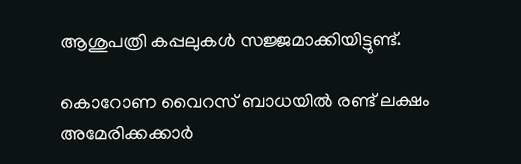ആശുപത്രി കപ്പലുകള്‍ സജ്ജമാക്കിയിട്ടുണ്ട്.

കൊറോണ വൈറസ് ബാധയില്‍ രണ്ട് ലക്ഷം അമേരിക്കക്കാര്‍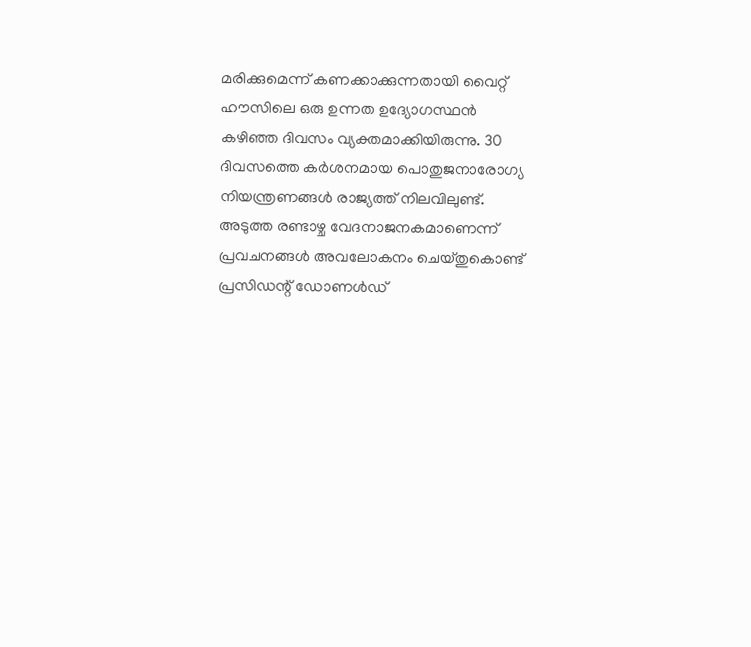മരിക്കുമെന്ന് കണക്കാക്കുന്നതായി വൈറ്റ് ഹൗസിലെ ഒരു ഉന്നത ഉദ്യോഗസ്ഥന്‍ കഴിഞ്ഞ ദിവസം വ്യക്തമാക്കിയിരുന്നു. 30 ദിവസത്തെ കര്‍ശനമായ പൊതുജനാരോഗ്യ നിയന്ത്രണങ്ങള്‍ രാജ്യത്ത് നിലവിലുണ്ട്. അടുത്ത രണ്ടാഴ്ച വേദനാജനകമാണെന്ന്  പ്രവചനങ്ങള്‍ അവലോകനം ചെയ്തുകൊണ്ട് പ്രസിഡന്റ് ഡോണള്‍ഡ്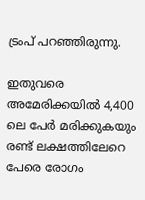ട്രംപ് പറഞ്ഞിരുന്നു.

ഇതുവരെ അമേരിക്കയില്‍ 4,400 ലെ പേര്‍ മരിക്കുകയും രണ്ട് ലക്ഷത്തിലേറെ പേരെ രോഗം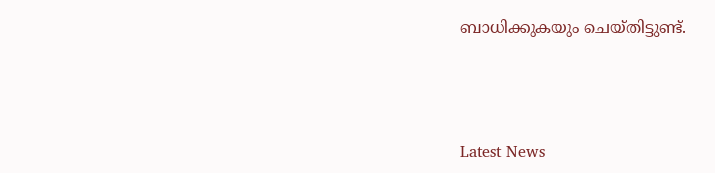ബാധിക്കുകയും ചെയ്തിട്ടുണ്ട്.



Latest News